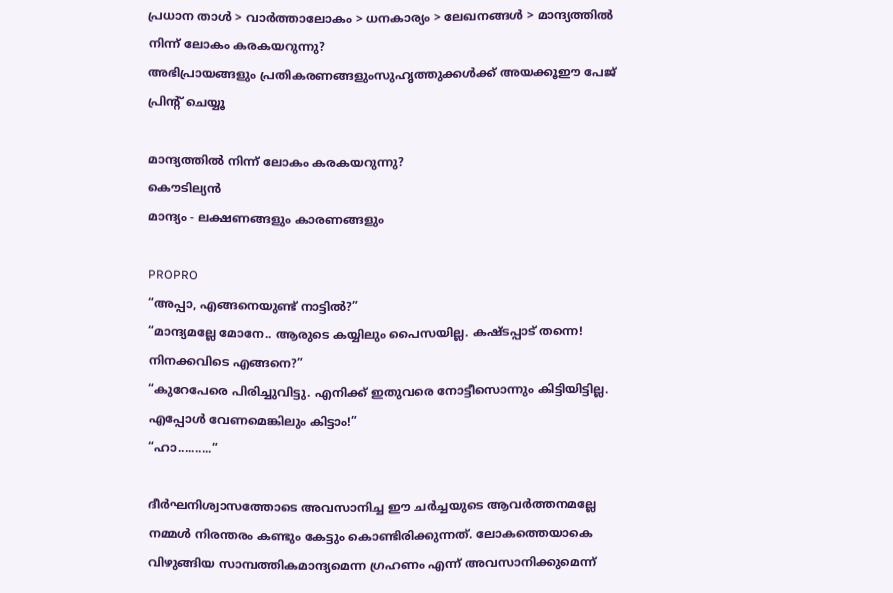പ്രധാന താള്‍ > വാര്‍ത്താലോകം > ധനകാര്യം > ലേഖനങ്ങള്‍ > മാന്ദ്യത്തില്‍ നിന്ന് ലോകം കരകയറുന്നു?
അഭിപ്രായങ്ങളും പ്രതികരണങ്ങളുംസുഹൃത്തുക്കള്‍ക്ക് അയക്കൂഈ പേജ് പ്രിന്‍റ് ചെയ്യൂ

മാന്ദ്യത്തില്‍ നിന്ന് ലോകം കരകയറുന്നു?
കൌടില്യന്‍
മാന്ദ്യം - ലക്ഷണങ്ങളും കാരണങ്ങളും

PROPRO
“അപ്പാ, എങ്ങനെയുണ്ട് നാട്ടില്‍?”
“മാന്ദ്യമല്ലേ മോനേ.. ആരുടെ കയ്യിലും പൈസയില്ല. കഷ്ടപ്പാട് തന്നെ! നിനക്കവിടെ എങ്ങനെ?”
“കുറേപേരെ പിരിച്ചുവിട്ടു. എനിക്ക് ഇതുവരെ നോട്ടീസൊന്നും കിട്ടിയിട്ടില്ല. എപ്പോള്‍ വേണമെങ്കിലും കിട്ടാം!”
“ഹാ..........”

ദീര്‍ഘനിശ്വാസത്തോടെ അവസാനിച്ച ഈ ചര്‍ച്ചയുടെ ആവര്‍ത്തനമല്ലേ നമ്മള്‍ നിരന്തരം കണ്ടും കേട്ടും കൊണ്ടിരിക്കുന്നത്. ലോകത്തെയാകെ വിഴുങ്ങിയ സാമ്പത്തികമാന്ദ്യമെന്ന ഗ്രഹണം എന്ന് അവസാനിക്കുമെന്ന്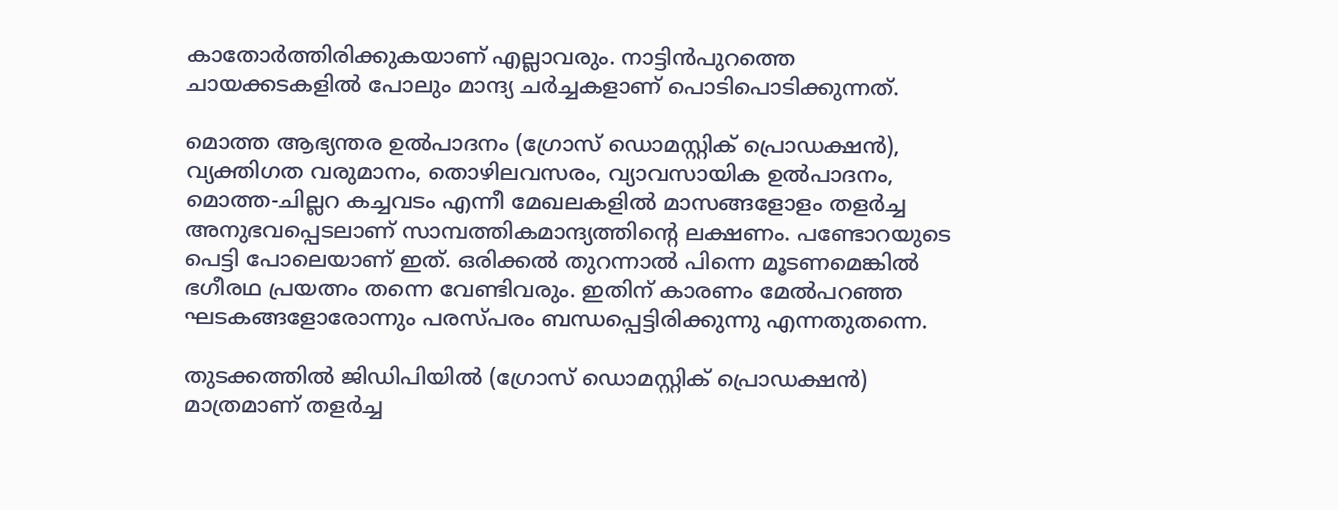കാതോര്‍ത്തിരിക്കുകയാണ് എല്ലാവരും. നാട്ടിന്‍‌പുറത്തെ ചായക്കടകളില്‍ പോലും മാന്ദ്യ ചര്‍ച്ചകളാണ് പൊടിപൊടിക്കുന്നത്.

മൊത്ത ആഭ്യന്തര ഉല്‍‌പാദനം (ഗ്രോസ് ഡൊമസ്റ്റിക് പ്രൊഡക്ഷന്‍), വ്യക്തിഗത വരുമാനം, തൊഴിലവസരം, വ്യാവസായിക ഉല്‍‌പാദനം, മൊത്ത-ചില്ലറ കച്ചവടം എന്നീ മേഖലകളില്‍ മാസങ്ങളോളം തളര്‍ച്ച അനുഭവപ്പെടലാണ് സാമ്പത്തികമാന്ദ്യത്തിന്‍റെ ലക്ഷണം. പണ്ടോറയുടെ പെട്ടി പോലെയാണ് ഇത്. ഒരിക്കല്‍ തുറന്നാല്‍ പിന്നെ മൂടണമെങ്കില്‍ ഭഗീരഥ പ്രയത്നം തന്നെ വേണ്ടിവരും. ഇതിന് കാരണം മേല്‍‌പറഞ്ഞ ഘടകങ്ങളോരോന്നും പരസ്പരം ബന്ധപ്പെട്ടിരിക്കുന്നു എന്നതുതന്നെ.

തുടക്കത്തില്‍ ജിഡിപിയില്‍ (ഗ്രോസ് ഡൊമസ്റ്റിക് പ്രൊഡക്ഷന്‍) മാത്രമാണ് തളര്‍ച്ച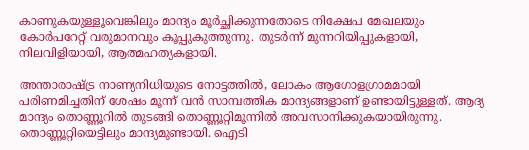കാണുകയുള്ളൂവെങ്കിലും മാന്ദ്യം മൂര്‍ച്ഛിക്കുന്നതോടെ നിക്ഷേപ മേഖലയും കോര്‍പറേറ്റ് വരുമാനവും കൂപ്പുകുത്തുന്നു. തുടര്‍ന്ന് മുന്നറിയിപ്പുകളായി, നിലവിളിയായി, ആത്മഹത്യകളായി.

അന്താരാഷ്ട്ര നാണ്യനിധിയുടെ നോട്ടത്തില്‍, ലോകം ആഗോളഗ്രാമമായി പരിണമിച്ചതിന് ശേഷം മൂന്ന് വന്‍ സാമ്പത്തിക മാന്ദ്യങ്ങളാണ് ഉണ്ടായിട്ടുള്ളത്. ആദ്യ മാന്ദ്യം തൊണ്ണൂറില്‍ തുടങ്ങി തൊണ്ണൂറ്റിമൂന്നില്‍ അവസാനിക്കുകയായിരുന്നു. തൊണ്ണൂറ്റിയെട്ടിലും മാന്ദ്യമുണ്ടായി. ഐടി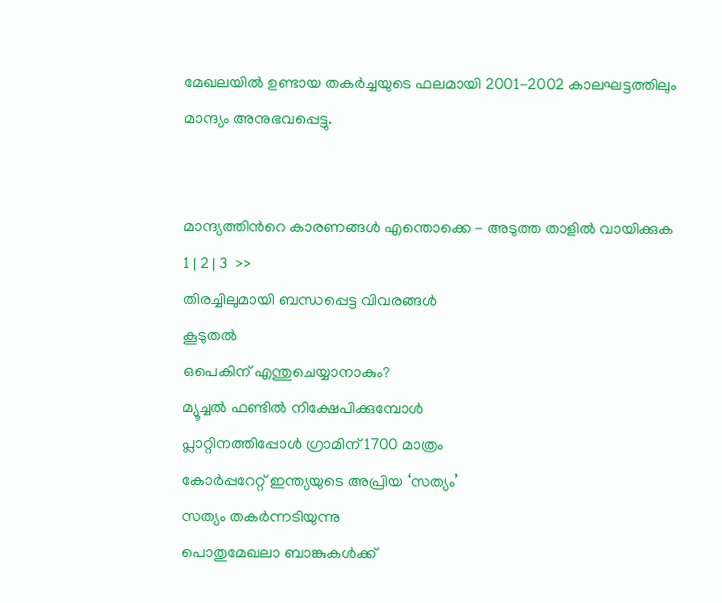മേഖലയില്‍ ഉണ്ടായ തകര്‍ച്ചയുടെ ഫലമായി 2001-2002 കാലഘട്ടത്തിലും മാന്ദ്യം അനുഭവപ്പെട്ടു.


മാന്ദ്യത്തിന്‍റെ കാരണങ്ങള്‍ എന്തൊക്കെ - അടുത്ത താളില്‍ വായിക്കുക
1 | 2 | 3  >>
തിരച്ചിലുമായി ബന്ധപ്പെട്ട വിവരങ്ങള്‍
കൂടുതല്‍
ഒപെകിന് എന്തുചെയ്യാനാകും?
മ്യൂച്ചല്‍ ഫണ്ടില്‍ നിക്ഷേപിക്കുമ്പോള്‍
പ്ലാറ്റിനത്തിപ്പോള്‍ ഗ്രാമിന് 1700 മാത്രം
കോര്‍പ്പറേറ്റ് ഇന്ത്യയുടെ അപ്രിയ ‘സത്യം’
സത്യം തകര്‍ന്നടിയുന്നു
പൊതുമേഖലാ ബാങ്കുകള്‍ക്ക്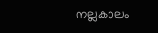നല്ലകാലം